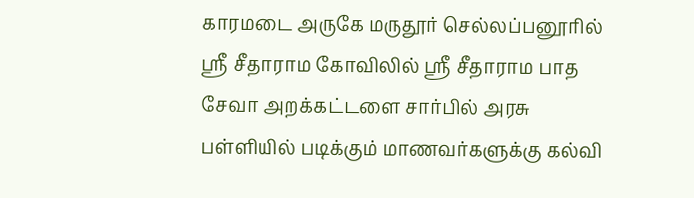காரமடை அருகே மருதூர் செல்லப்பனூரில் ஸ்ரீ சீதாராம கோவிலில் ஸ்ரீ சீதாராம பாத சேவா அறக்கட்டளை சார்பில் அரசு பள்ளியில் படிக்கும் மாணவர்களுக்கு கல்வி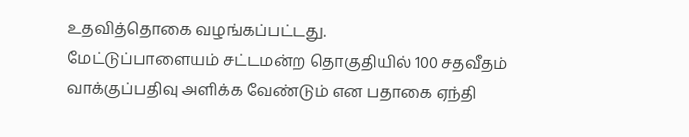உதவித்தொகை வழங்கப்பட்டது.
மேட்டுப்பாளையம் சட்டமன்ற தொகுதியில் 100 சதவீதம் வாக்குப்பதிவு அளிக்க வேண்டும் என பதாகை ஏந்தி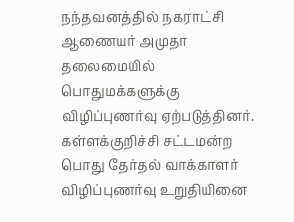நந்தவனத்தில் நகராட்சி ஆணையர் அமுதா தலைமையில் பொதுமக்களுக்கு விழிப்புணர்வு ஏற்படுத்தினர்.
கள்ளக்குறிச்சி சட்டமன்ற பொது தேர்தல் வாக்காளர் விழிப்புணர்வு உறுதியினை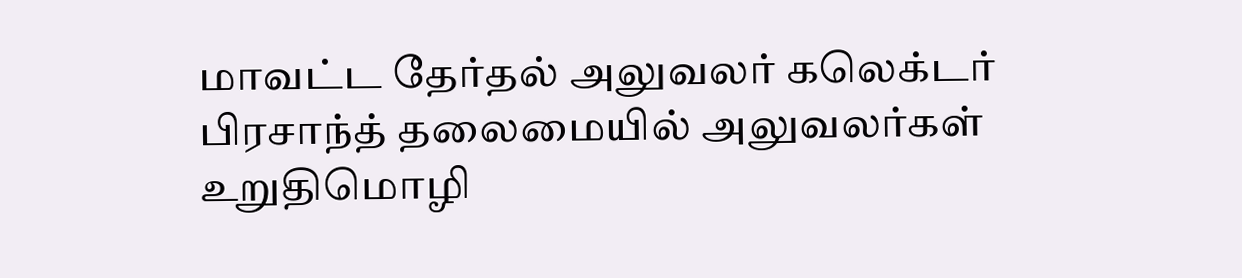மாவட்ட தேர்தல் அலுவலர் கலெக்டர் பிரசாந்த் தலைமையில் அலுவலர்கள் உறுதிமொழி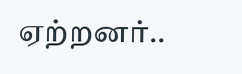ஏற்றனர்..